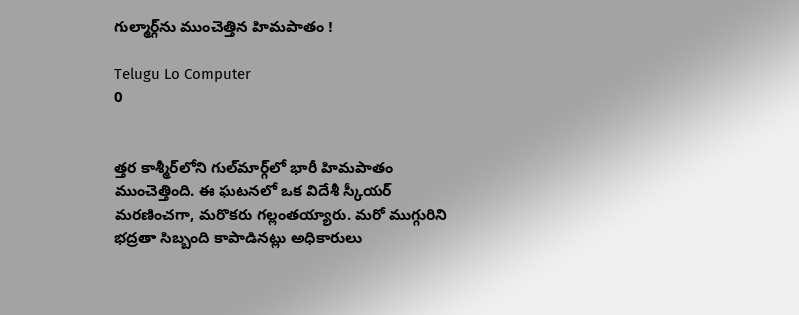గుల్మార్గ్‌ను ముంచెత్తిన హిమపాతం !

Telugu Lo Computer
0


త్తర కాశ్మీర్‌లోని గుల్‌మార్గ్‌లో భారీ హిమపాతం ముంచెత్తింది. ఈ ఘటనలో ఒక విదేశీ స్కీయర్‌ మరణించగా, మరొకరు గల్లంతయ్యారు. మరో ముగ్గురిని భద్రతా సిబ్బంది కాపాడినట్లు అధికారులు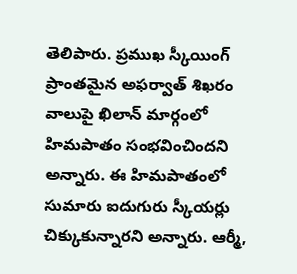తెలిపారు. ప్రముఖ స్కీయింగ్‌ ప్రాంతమైన అఫర్వాత్‌ శిఖరం వాలుపై ఖిలాన్‌ మార్గంలో హిమపాతం సంభవించిందని అన్నారు. ఈ హిమపాతంలో సుమారు ఐదుగురు స్కీయర్లు చిక్కుకున్నారని అన్నారు. ఆర్మీ,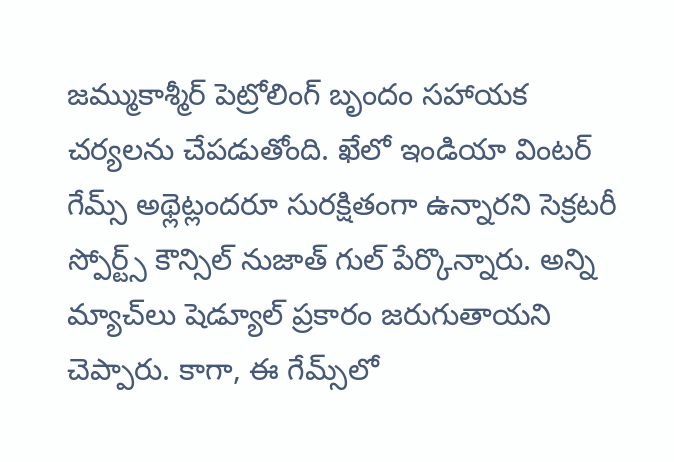జమ్ముకాశ్మీర్‌ పెట్రోలింగ్‌ బృందం సహాయక చర్యలను చేపడుతోంది. ఖేలో ఇండియా వింటర్‌ గేమ్స్‌ అథ్లెట్లందరూ సురక్షితంగా ఉన్నారని సెక్రటరీ స్పోర్ట్స్‌ కౌన్సిల్‌ నుజాత్‌ గుల్‌ పేర్కొన్నారు. అన్ని మ్యాచ్‌లు షెడ్యూల్‌ ప్రకారం జరుగుతాయని చెప్పారు. కాగా, ఈ గేమ్స్‌లో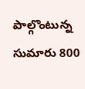పాల్గొంటున్న సుమారు 800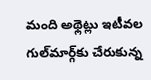మంది అథ్లెట్లు ఇటీవల గుల్‌మార్గ్‌కు చేరుకున్న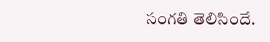సంగతి తెలిసిందే.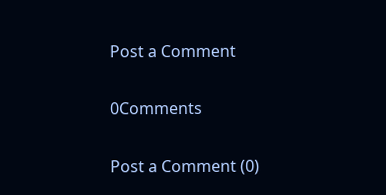Post a Comment

0Comments

Post a Comment (0)